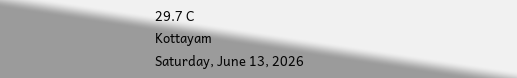29.7 C
Kottayam
Saturday, June 13, 2026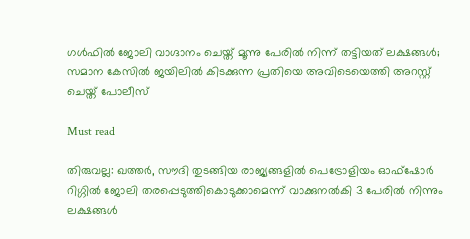ഗള്‍ഫില്‍ ജോലി വാഗ്ദാനം ചെയ്ത് മൂന്നു പേരില്‍ നിന്ന് തട്ടിയത് ലക്ഷങ്ങള്‍; സമാന കേസില്‍ ജയിലില്‍ കിടക്കുന്ന പ്രതിയെ അവിടെയെത്തി അറസ്റ്റ് ചെയ്ത് പോലീസ്

Must read

തിരുവല്ല: ഖത്തര്‍, സൗദി തുടങ്ങിയ രാജ്യങ്ങളില്‍ പെട്രോളിയം ഓഫ്ഷോര്‍ റിഗ്ഗില്‍ ജോലി തരപ്പെടുത്തികൊടുക്കാമെന്ന് വാക്കുനല്‍കി 3 പേരില്‍ നിന്നും ലക്ഷങ്ങള്‍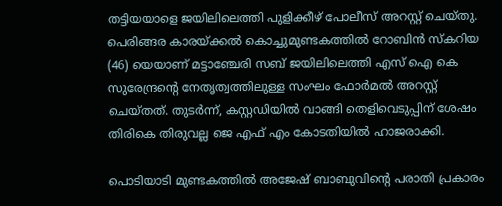തട്ടിയയാളെ ജയിലിലെത്തി പുളിക്കീഴ് പോലീസ് അറസ്റ്റ് ചെയ്തു. പെരിങ്ങര കാരയ്ക്കല്‍ കൊച്ചുമുണ്ടകത്തില്‍ റോബിന്‍ സ്‌കറിയ (46) യെയാണ് മട്ടാഞ്ചേരി സബ് ജയിലിലെത്തി എസ് ഐ കെ സുരേന്ദ്രന്റെ നേതൃത്വത്തിലുള്ള സംഘം ഫോര്‍മല്‍ അറസ്റ്റ് ചെയ്തത്. തുടര്‍ന്ന്, കസ്റ്റഡിയില്‍ വാങ്ങി തെളിവെടുപ്പിന് ശേഷം തിരികെ തിരുവല്ല ജെ എഫ് എം കോടതിയില്‍ ഹാജരാക്കി.

പൊടിയാടി മുണ്ടകത്തില്‍ അജേഷ് ബാബുവിന്റെ പരാതി പ്രകാരം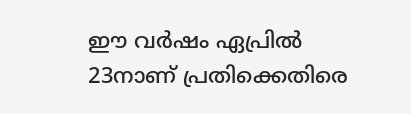ഈ വര്‍ഷം ഏപ്രില്‍ 23നാണ് പ്രതിക്കെതിരെ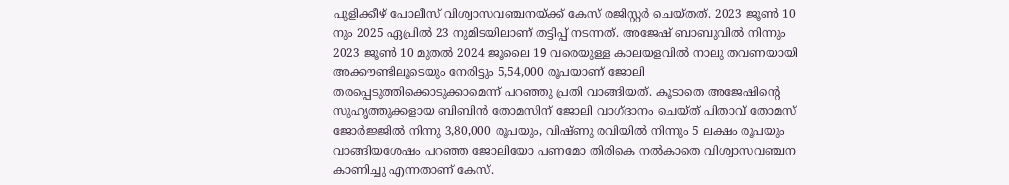പുളിക്കീഴ് പോലീസ് വിശ്വാസവഞ്ചനയ്ക്ക് കേസ് രജിസ്റ്റര്‍ ചെയ്തത്. 2023 ജൂണ്‍ 10 നും 2025 ഏപ്രില്‍ 23 നുമിടയിലാണ് തട്ടിപ്പ് നടന്നത്. അജേഷ് ബാബുവില്‍ നിന്നും 2023 ജൂണ്‍ 10 മുതല്‍ 2024 ജൂലൈ 19 വരെയുള്ള കാലയളവില്‍ നാലു തവണയായി അക്കൗണ്ടിലൂടെയും നേരിട്ടും 5,54,000 രൂപയാണ് ജോലി തരപ്പെടുത്തിക്കൊടുക്കാമെന്ന് പറഞ്ഞു പ്രതി വാങ്ങിയത്. കൂടാതെ അജേഷിന്റെ സുഹൃത്തുക്കളായ ബിബിന്‍ തോമസിന് ജോലി വാഗ്ദാനം ചെയ്ത് പിതാവ് തോമസ് ജോര്‍ജ്ജില്‍ നിന്നു 3,80,000 രൂപയും, വിഷ്ണു രവിയില്‍ നിന്നും 5 ലക്ഷം രൂപയും വാങ്ങിയശേഷം പറഞ്ഞ ജോലിയോ പണമോ തിരികെ നല്‍കാതെ വിശ്വാസവഞ്ചന കാണിച്ചു എന്നതാണ് കേസ്.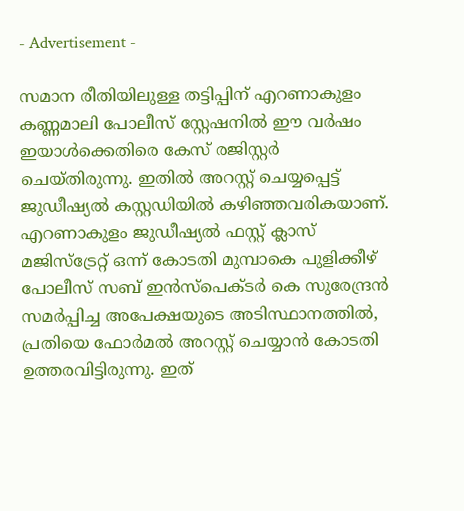- Advertisement -

സമാന രീതിയിലുള്ള തട്ടിപ്പിന് എറണാകുളം കണ്ണമാലി പോലീസ് സ്റ്റേഷനില്‍ ഈ വര്‍ഷം ഇയാള്‍ക്കെതിരെ കേസ് രജിസ്റ്റര്‍ ചെയ്തിരുന്നു. ഇതില്‍ അറസ്റ്റ് ചെയ്യപ്പെട്ട് ജുഡീഷ്യല്‍ കസ്റ്റഡിയില്‍ കഴിഞ്ഞവരികയാണ്. എറണാകുളം ജുഡീഷ്യല്‍ ഫസ്റ്റ് ക്ലാസ് മജിസ്ട്രേറ്റ് ഒന്ന് കോടതി മുമ്പാകെ പുളിക്കീഴ് പോലീസ് സബ് ഇന്‍സ്പെക്ടര്‍ കെ സുരേന്ദ്രന്‍ സമര്‍പ്പിച്ച അപേക്ഷയുടെ അടിസ്ഥാനത്തില്‍, പ്രതിയെ ഫോര്‍മല്‍ അറസ്റ്റ് ചെയ്യാന്‍ കോടതി ഉത്തരവിട്ടിരുന്നു. ഇത്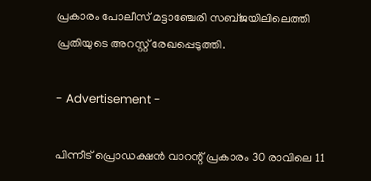പ്രകാരം പോലീസ് മട്ടാഞ്ചേരി സബ്ജയിലിലെത്തി പ്രതിയുടെ അറസ്റ്റ് രേഖപ്പെടുത്തി.

- Advertisement -

പിന്നീട് പ്രൊഡക്ഷന്‍ വാറന്റ് പ്രകാരം 30 രാവിലെ 11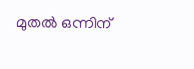മുതല്‍ ഒന്നിന്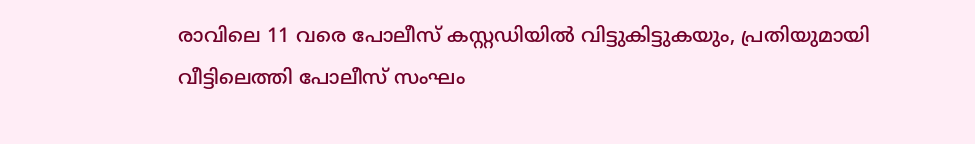രാവിലെ 11 വരെ പോലീസ് കസ്റ്റഡിയില്‍ വിട്ടുകിട്ടുകയും, പ്രതിയുമായി വീട്ടിലെത്തി പോലീസ് സംഘം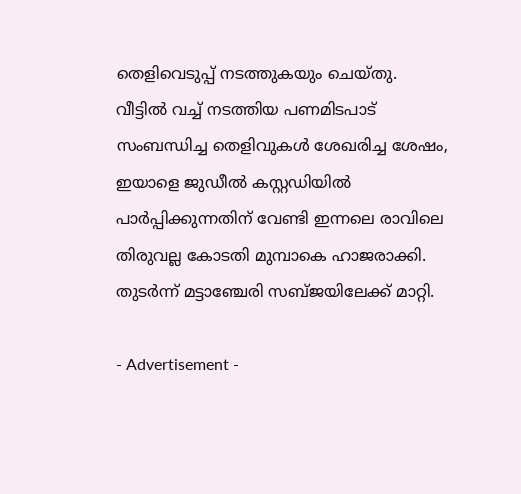തെളിവെടുപ്പ് നടത്തുകയും ചെയ്തു. വീട്ടില്‍ വച്ച് നടത്തിയ പണമിടപാട് സംബന്ധിച്ച തെളിവുകള്‍ ശേഖരിച്ച ശേഷം, ഇയാളെ ജുഡീല്‍ കസ്റ്റഡിയില്‍ പാര്‍പ്പിക്കുന്നതിന് വേണ്ടി ഇന്നലെ രാവിലെ തിരുവല്ല കോടതി മുമ്പാകെ ഹാജരാക്കി. തുടര്‍ന്ന് മട്ടാഞ്ചേരി സബ്ജയിലേക്ക് മാറ്റി.

- Advertisement -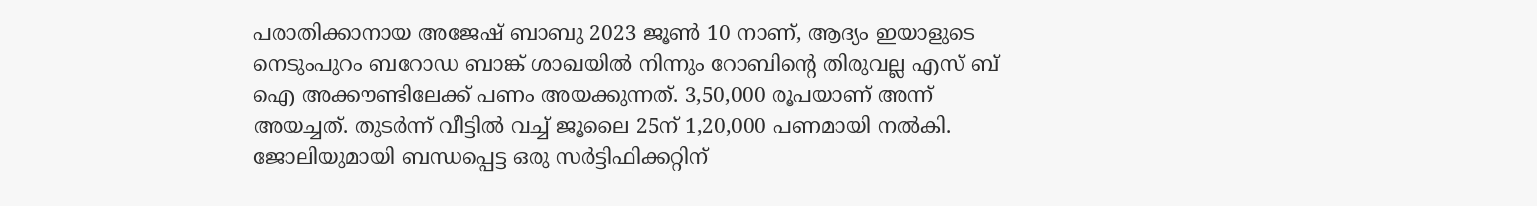പരാതിക്കാനായ അജേഷ് ബാബു 2023 ജൂണ്‍ 10 നാണ്, ആദ്യം ഇയാളുടെ നെടുംപുറം ബറോഡ ബാങ്ക് ശാഖയില്‍ നിന്നും റോബിന്റെ തിരുവല്ല എസ് ബ് ഐ അക്കൗണ്ടിലേക്ക് പണം അയക്കുന്നത്. 3,50,000 രൂപയാണ് അന്ന് അയച്ചത്. തുടര്‍ന്ന് വീട്ടില്‍ വച്ച് ജൂലൈ 25ന് 1,20,000 പണമായി നല്‍കി. ജോലിയുമായി ബന്ധപ്പെട്ട ഒരു സര്‍ട്ടിഫിക്കറ്റിന്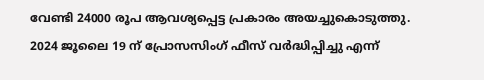വേണ്ടി 24000 രൂപ ആവശ്യപ്പെട്ട പ്രകാരം അയച്ചുകൊടുത്തു. 2024 ജൂലൈ 19 ന് പ്രോസസിംഗ് ഫീസ് വര്‍ദ്ധിപ്പിച്ചു എന്ന്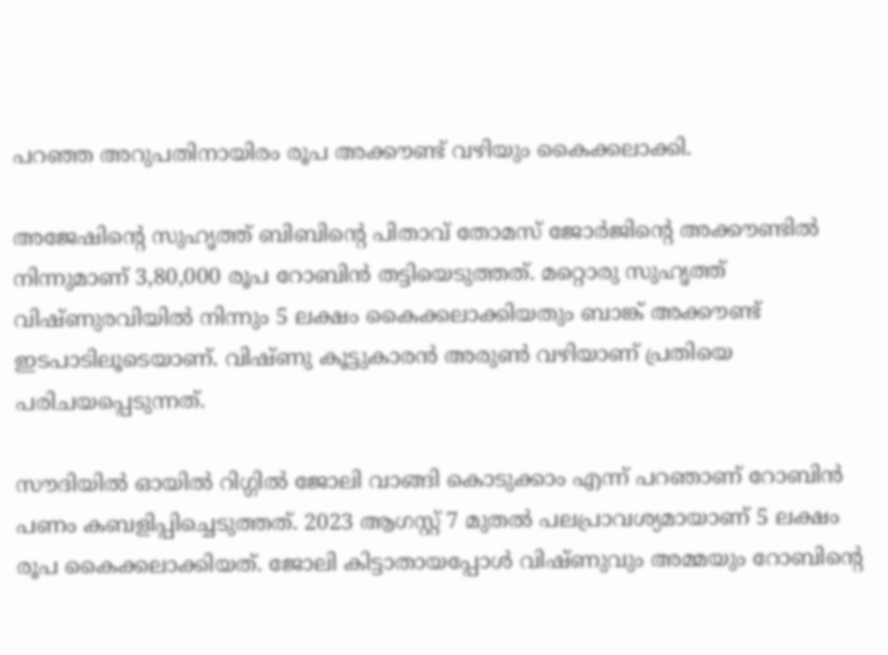പറഞ്ഞ അറുപതിനായിരം രൂപ അക്കൗണ്ട് വഴിയും കൈക്കലാക്കി.

അജേഷിന്റെ സുഹൃത്ത് ബിബിന്റെ പിതാവ് തോമസ് ജോര്‍ജിന്റെ അക്കൗണ്ടില്‍ നിന്നുമാണ് 3,80,000 രൂപ റോബിന്‍ തട്ടിയെടുത്തത്. മറ്റൊരു സുഹൃത്ത് വിഷ്ണുരവിയില്‍ നിന്നും 5 ലക്ഷം കൈക്കലാക്കിയതും ബാങ്ക് അക്കൗണ്ട് ഇടപാടിലൂടെയാണ്. വിഷ്ണു കൂട്ടുകാരന്‍ അരുണ്‍ വഴിയാണ് പ്രതിയെ പരിചയപ്പെടുന്നത്.

സൗദിയില്‍ ഓയില്‍ റിഗ്ഗില്‍ ജോലി വാങ്ങി കൊടുക്കാം എന്ന് പറഞാണ് റോബിന്‍ പണം കബളിപ്പിച്ചെടുത്തത്. 2023 ആഗസ്റ്റ് 7 മുതല്‍ പലപ്രാവശ്യമായാണ് 5 ലക്ഷം രൂപ കൈക്കലാക്കിയത്. ജോലി കിട്ടാതായപ്പോള്‍ വിഷ്ണുവും അമ്മയും റോബിന്റെ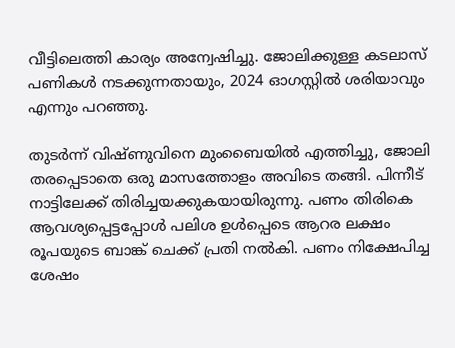വീട്ടിലെത്തി കാര്യം അന്വേഷിച്ചു. ജോലിക്കുള്ള കടലാസ് പണികള്‍ നടക്കുന്നതായും, 2024 ഓഗസ്റ്റില്‍ ശരിയാവും എന്നും പറഞ്ഞു.

തുടര്‍ന്ന് വിഷ്ണുവിനെ മുംബൈയില്‍ എത്തിച്ചു, ജോലി തരപ്പെടാതെ ഒരു മാസത്തോളം അവിടെ തങ്ങി. പിന്നീട് നാട്ടിലേക്ക് തിരിച്ചയക്കുകയായിരുന്നു. പണം തിരികെ ആവശ്യപ്പെട്ടപ്പോള്‍ പലിശ ഉള്‍പ്പെടെ ആറര ലക്ഷം രൂപയുടെ ബാങ്ക് ചെക്ക് പ്രതി നല്‍കി. പണം നിക്ഷേപിച്ച ശേഷം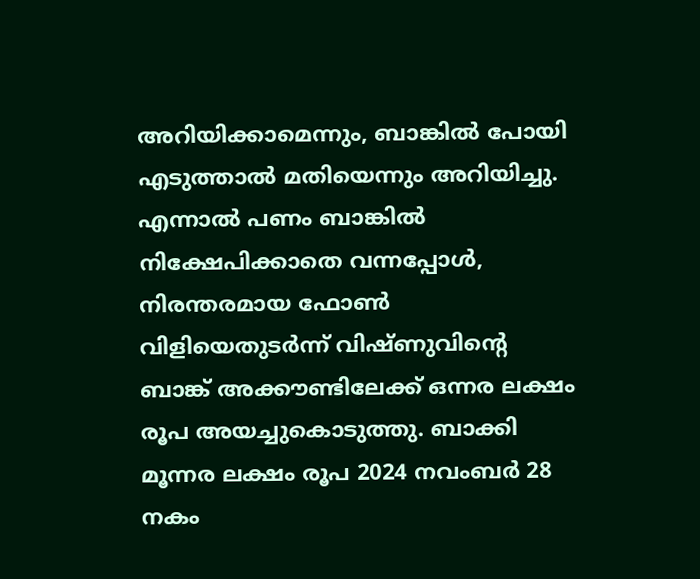അറിയിക്കാമെന്നും, ബാങ്കില്‍ പോയി എടുത്താല്‍ മതിയെന്നും അറിയിച്ചു. എന്നാല്‍ പണം ബാങ്കില്‍ നിക്ഷേപിക്കാതെ വന്നപ്പോള്‍, നിരന്തരമായ ഫോണ്‍ വിളിയെതുടര്‍ന്ന് വിഷ്ണുവിന്റെ ബാങ്ക് അക്കൗണ്ടിലേക്ക് ഒന്നര ലക്ഷം രൂപ അയച്ചുകൊടുത്തു. ബാക്കി മൂന്നര ലക്ഷം രൂപ 2024 നവംബര്‍ 28 നകം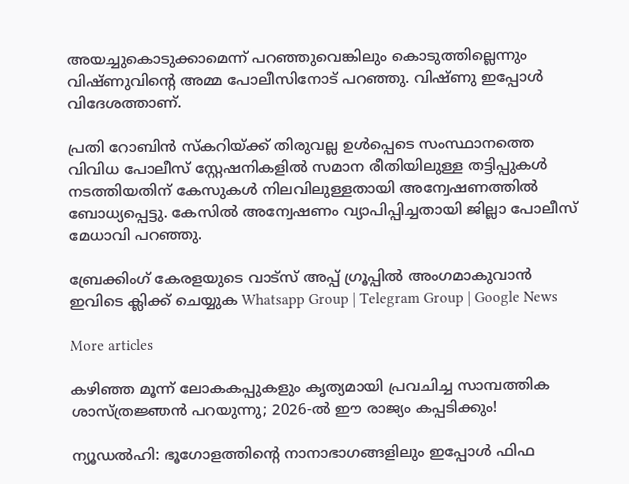അയച്ചുകൊടുക്കാമെന്ന് പറഞ്ഞുവെങ്കിലും കൊടുത്തില്ലെന്നും വിഷ്ണുവിന്റെ അമ്മ പോലീസിനോട് പറഞ്ഞു. വിഷ്ണു ഇപ്പോള്‍ വിദേശത്താണ്.

പ്രതി റോബിന്‍ സ്‌കറിയ്ക്ക് തിരുവല്ല ഉള്‍പ്പെടെ സംസ്ഥാനത്തെ വിവിധ പോലീസ് സ്റ്റേഷനികളില്‍ സമാന രീതിയിലുള്ള തട്ടിപ്പുകള്‍ നടത്തിയതിന് കേസുകള്‍ നിലവിലുള്ളതായി അന്വേഷണത്തില്‍ ബോധ്യപ്പെട്ടു. കേസില്‍ അന്വേഷണം വ്യാപിപ്പിച്ചതായി ജില്ലാ പോലീസ് മേധാവി പറഞ്ഞു.

ബ്രേക്കിംഗ് കേരളയുടെ വാട്സ് അപ്പ് ഗ്രൂപ്പിൽ അംഗമാകുവാൻ ഇവിടെ ക്ലിക്ക് ചെയ്യുക Whatsapp Group | Telegram Group | Google News

More articles

കഴിഞ്ഞ മൂന്ന് ലോകകപ്പുകളും കൃത്യമായി പ്രവചിച്ച സാമ്പത്തിക ശാസ്ത്രജ്ഞൻ പറയുന്നു; 2026-ൽ ഈ രാജ്യം കപ്പടിക്കും!

ന്യൂഡൽഹി: ഭൂഗോളത്തിന്റെ നാനാഭാഗങ്ങളിലും ഇപ്പോൾ ഫിഫ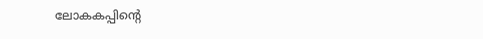ലോകകപ്പിന്റെ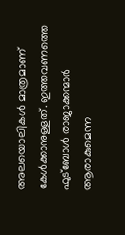അലയൊലികൾ മാത്രമാണ് കേൾക്കാനുള്ളത്. ഇത്തവണത്തെ ഫുട്ബോൾ രാജാക്കന്മാർ ആരാകുമെന്ന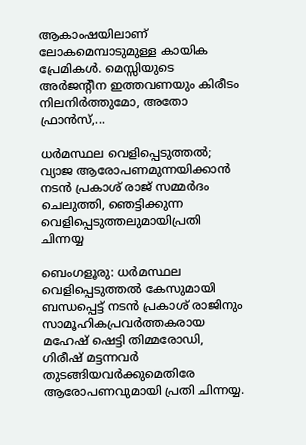ആകാംഷയിലാണ് ലോകമെമ്പാടുമുള്ള കായിക പ്രേമികൾ. മെസ്സിയുടെ അർജന്റീന ഇത്തവണയും കിരീടം നിലനിർത്തുമോ, അതോ ഫ്രാൻസ്,...

ധർമസ്ഥല വെളിപ്പെടുത്തൽ; വ്യാജ ആരോപണമുന്നയിക്കാൻ നടൻ പ്രകാശ്‌ രാജ് സമ്മർദം ചെലുത്തി, ഞെട്ടിക്കുന്ന വെളിപ്പെടുത്തലുമായിപ്രതി ചിന്നയ്യ

ബെംഗളൂരു: ധർമസ്ഥല വെളിപ്പെടുത്തൽ കേസുമായി ബന്ധപ്പെട്ട് നടൻ പ്രകാശ് രാജിനും സാമൂഹികപ്രവർത്തകരായ മഹേഷ് ഷെട്ടി തിമ്മരോഡി, ഗിരീഷ് മട്ടന്നവർ തുടങ്ങിയവർക്കുമെതിരേ ആരോപണവുമായി പ്രതി ചിന്നയ്യ.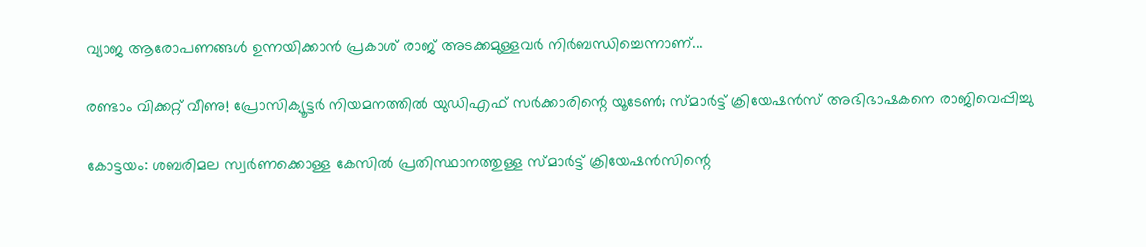വ്യാജ ആരോപണങ്ങൾ ഉന്നയിക്കാൻ പ്രകാശ് രാജ് അടക്കമുള്ളവർ നിർബന്ധിച്ചെന്നാണ്...

രണ്ടാം വിക്കറ്റ് വീണു! പ്രോസിക്യൂട്ടർ നിയമനത്തിൽ യുഡിഎഫ് സർക്കാരിന്റെ യൂടേൺ; സ്മാർട്ട് ക്രിയേഷൻസ് അഭിഭാഷകനെ രാജിവെപ്പിച്ചു

കോട്ടയം: ശബരിമല സ്വർണക്കൊള്ള കേസിൽ പ്രതിസ്ഥാനത്തുള്ള സ്മാർട്ട് ക്രിയേഷൻസിന്റെ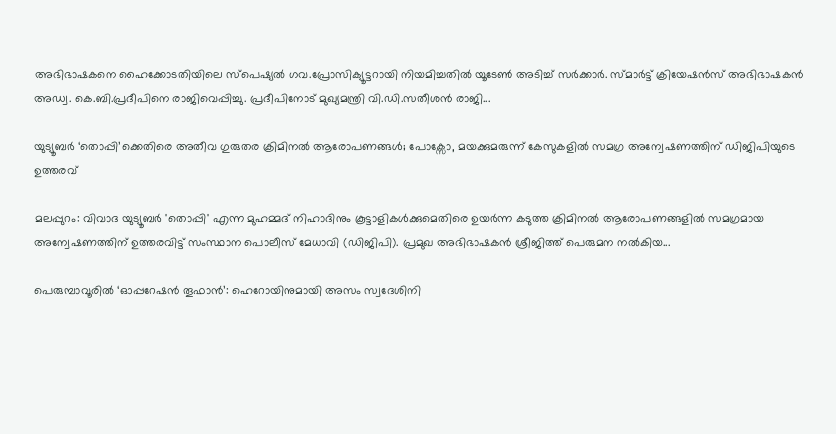അഭിഭാഷകനെ ഹൈക്കോടതിയിലെ സ്‌പെഷ്യൽ ഗവ.പ്രോസിക്യൂട്ടറായി നിയമിച്ചതിൽ യൂടേൺ അടിച്ച് സർക്കാർ. സ്മാർട്ട് ക്രിയേഷൻസ് അഭിഭാഷകൻ അഡ്വ. കെ.ബി.പ്രദീപിനെ രാജിവെപ്പിച്ചു. പ്രദീപിനോട് മുഖ്യമന്ത്രി വി.ഡി.സതീശൻ രാജി...

യുട്യൂബർ ‘തൊപ്പി’ക്കെതിരെ അതീവ ഗുരുതര ക്രിമിനൽ ആരോപണങ്ങൾ; പോക്സോ, മയക്കുമരുന്ന് കേസുകളിൽ സമഗ്ര അന്വേഷണത്തിന് ഡിജിപിയുടെ ഉത്തരവ്

മലപ്പുറം: വിവാദ യുട്യൂബർ 'തൊപ്പി' എന്ന മുഹമ്മദ് നിഹാദിനും കൂട്ടാളികൾക്കുമെതിരെ ഉയർന്ന കടുത്ത ക്രിമിനൽ ആരോപണങ്ങളിൽ സമഗ്രമായ അന്വേഷണത്തിന് ഉത്തരവിട്ട് സംസ്ഥാന പൊലീസ് മേധാവി (ഡിജിപി). പ്രമുഖ അഭിഭാഷകൻ ശ്രീജിത്ത് പെരുമന നൽകിയ...

പെരുമ്പാവൂരിൽ ‘ഓപ്പറേഷൻ തൂഫാൻ’: ഹെറോയിനുമായി അസം സ്വദേശിനി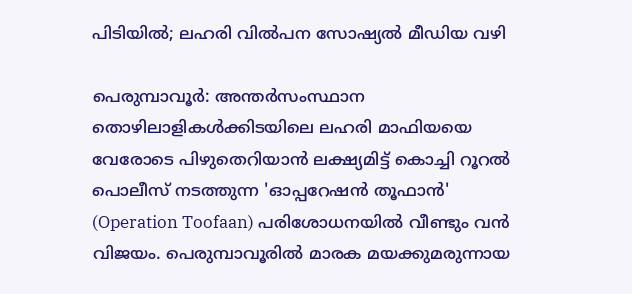പിടിയിൽ; ലഹരി വിൽപന സോഷ്യൽ മീഡിയ വഴി

പെരുമ്പാവൂർ: അന്തർസംസ്ഥാന തൊഴിലാളികൾക്കിടയിലെ ലഹരി മാഫിയയെ വേരോടെ പിഴുതെറിയാൻ ലക്ഷ്യമിട്ട് കൊച്ചി റൂറൽ പൊലീസ് നടത്തുന്ന 'ഓപ്പറേഷൻ തൂഫാൻ' (Operation Toofaan) പരിശോധനയിൽ വീണ്ടും വൻ വിജയം. പെരുമ്പാവൂരിൽ മാരക മയക്കുമരുന്നായ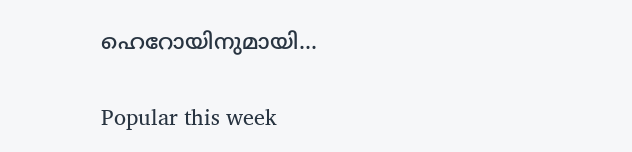ഹെറോയിനുമായി...

Popular this week